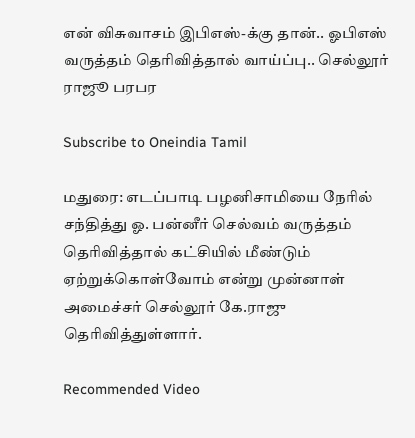என் விசுவாசம் இபிஎஸ்-க்கு தான்.. ஓபிஎஸ் வருத்தம் தெரிவித்தால் வாய்ப்பு.. செல்லூர் ராஜூ பரபர

Subscribe to Oneindia Tamil

மதுரை: எடப்பாடி பழனிசாமியை நேரில் சந்தித்து ஓ. பன்னீர் செல்வம் வருத்தம் தெரிவித்தால் கட்சியில் மீண்டும் ஏற்றுக்கொள்வோம் என்று முன்னாள் அமைச்சர் செல்லூர் கே.ராஜு தெரிவித்துள்ளார்.

Recommended Video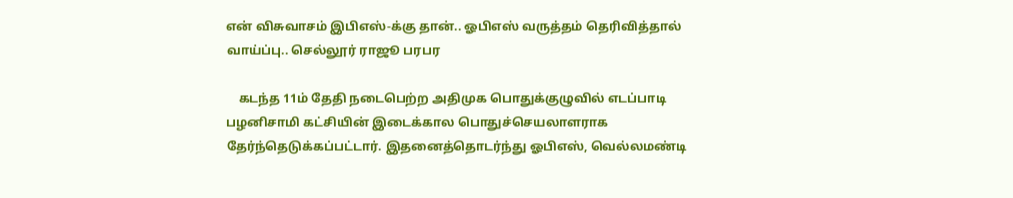என் விசுவாசம் இபிஎஸ்-க்கு தான்.. ஓபிஎஸ் வருத்தம் தெரிவித்தால் வாய்ப்பு.. செல்லூர் ராஜூ பரபர

    கடந்த 11ம் தேதி நடைபெற்ற அதிமுக பொதுக்குழுவில் எடப்பாடி பழனிசாமி கட்சியின் இடைக்கால பொதுச்செயலாளராக தேர்ந்தெடுக்கப்பட்டார். இதனைத்தொடர்ந்து ஓபிஎஸ், வெல்லமண்டி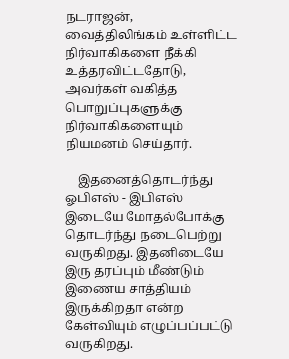நடராஜன், வைத்திலிங்கம் உள்ளிட்ட நிர்வாகிகளை நீக்கி உத்தரவிட்டதோடு, அவர்கள் வகித்த பொறுப்புகளுக்கு நிர்வாகிகளையும் நியமனம் செய்தார்.

    இதனைத்தொடர்ந்து ஓபிஎஸ் - இபிஎஸ் இடையே மோதல்போக்கு தொடர்ந்து நடைபெற்று வருகிறது. இதனிடையே இரு தரப்பும் மீண்டும் இணைய சாத்தியம் இருக்கிறதா என்ற கேள்வியும் எழுப்பப்பட்டு வருகிறது.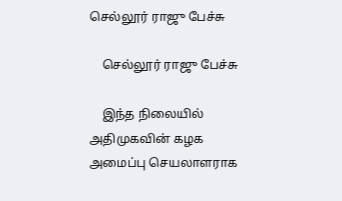செல்லூர் ராஜு பேச்சு

    செல்லூர் ராஜு பேச்சு

    இந்த நிலையில் அதிமுகவின் கழக அமைப்பு செயலாளராக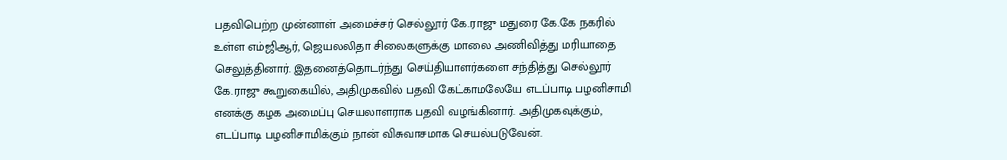பதவிபெற்ற முன்னாள் அமைச்சர் செல்லூர் கே.ராஜு மதுரை கே.கே நகரில் உள்ள எம்ஜிஆர், ஜெயலலிதா சிலைகளுக்கு மாலை அணிவித்து மரியாதை செலுத்தினார். இதனைத்தொடர்ந்து செய்தியாளர்களை சந்தித்து செல்லூர் கே.ராஜு கூறுகையில், அதிமுகவில் பதவி கேட்காமலேயே எடப்பாடி பழனிசாமி எனக்கு கழக அமைப்பு செயலாளராக பதவி வழங்கினார். அதிமுகவுக்கும், எடப்பாடி பழனிசாமிக்கும் நான் விசுவாசமாக செயல்படுவேன்.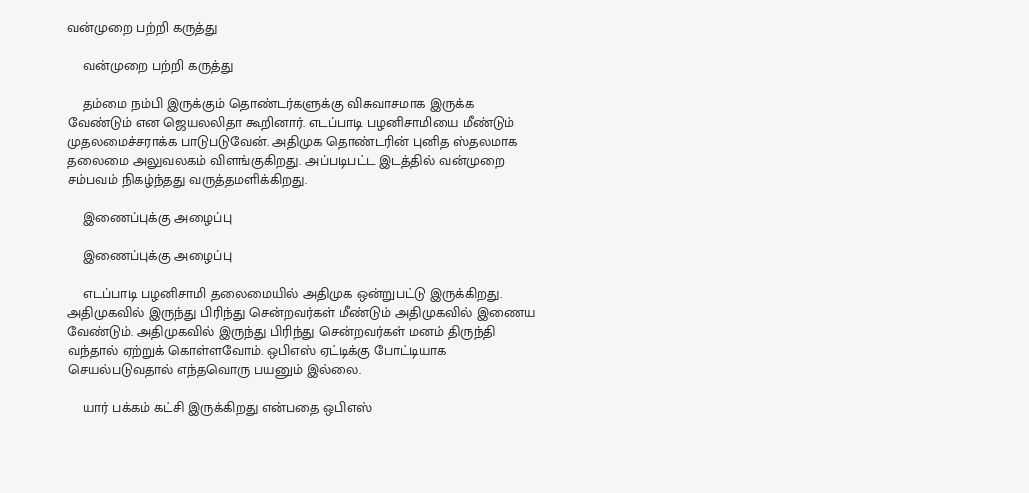வன்முறை பற்றி கருத்து

    வன்முறை பற்றி கருத்து

    தம்மை நம்பி இருக்கும் தொண்டர்களுக்கு விசுவாசமாக இருக்க வேண்டும் என ஜெயலலிதா கூறினார். எடப்பாடி பழனிசாமியை மீண்டும் முதலமைச்சராக்க பாடுபடுவேன். அதிமுக தொண்டரின் புனித ஸ்தலமாக தலைமை அலுவலகம் விளங்குகிறது. அப்படிபட்ட இடத்தில் வன்முறை சம்பவம் நிகழ்ந்தது வருத்தமளிக்கிறது.

    இணைப்புக்கு அழைப்பு

    இணைப்புக்கு அழைப்பு

    எடப்பாடி பழனிசாமி தலைமையில் அதிமுக ஒன்றுபட்டு இருக்கிறது. அதிமுகவில் இருந்து பிரிந்து சென்றவர்கள் மீண்டும் அதிமுகவில் இணைய வேண்டும். அதிமுகவில் இருந்து பிரிந்து சென்றவர்கள் மனம் திருந்தி வந்தால் ஏற்றுக் கொள்ளவோம். ஒபிஎஸ் ஏட்டிக்கு போட்டியாக செயல்படுவதால் எந்தவொரு பயனும் இல்லை.

    யார் பக்கம் கட்சி இருக்கிறது என்பதை ஒபிஎஸ்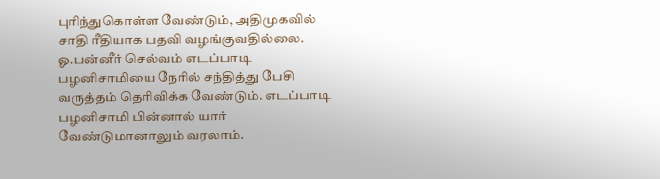புரிந்துகொள்ள வேண்டும், அதிமுகவில் சாதி ரீதியாக பதவி வழங்குவதில்லை. ஓ.பன்னீர் செல்வம் எடப்பாடி பழனிசாமியை நேரில் சந்தித்து பேசி வருத்தம் தெரிவிக்க வேண்டும். எடப்பாடி பழனிசாமி பின்னால் யார் வேண்டுமானாலும் வரலாம்.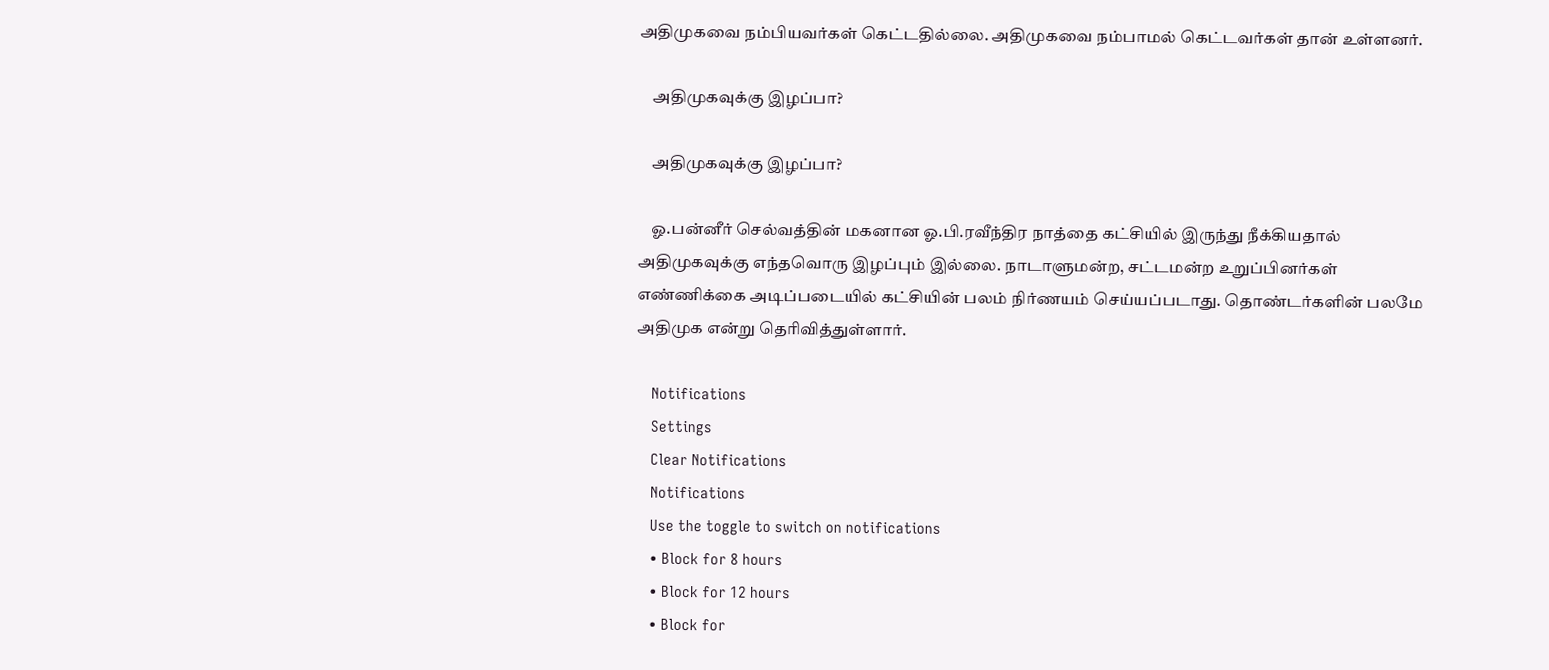அதிமுகவை நம்பியவர்கள் கெட்டதில்லை. அதிமுகவை நம்பாமல் கெட்டவர்கள் தான் உள்ளனர்.

    அதிமுகவுக்கு இழப்பா?

    அதிமுகவுக்கு இழப்பா?

    ஓ.பன்னீர் செல்வத்தின் மகனான ஓ.பி.ரவீந்திர நாத்தை கட்சியில் இருந்து நீக்கியதால் அதிமுகவுக்கு எந்தவொரு இழப்பும் இல்லை. நாடாளுமன்ற, சட்டமன்ற உறுப்பினர்கள் எண்ணிக்கை அடிப்படையில் கட்சியின் பலம் நிர்ணயம் செய்யப்படாது. தொண்டர்களின் பலமே அதிமுக என்று தெரிவித்துள்ளார்.

    Notifications
    Settings
    Clear Notifications
    Notifications
    Use the toggle to switch on notifications
    • Block for 8 hours
    • Block for 12 hours
    • Block for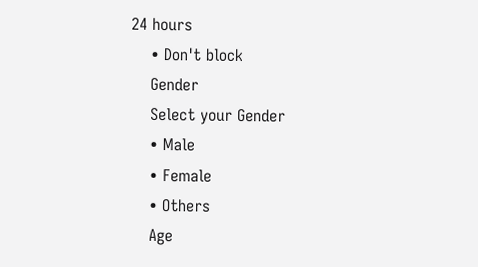24 hours
    • Don't block
    Gender
    Select your Gender
    • Male
    • Female
    • Others
    Age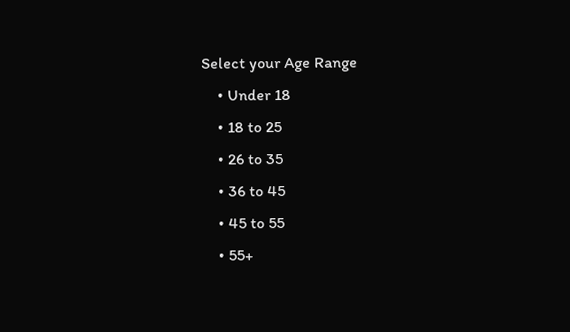Select your Age Range
    • Under 18
    • 18 to 25
    • 26 to 35
    • 36 to 45
    • 45 to 55
    • 55+